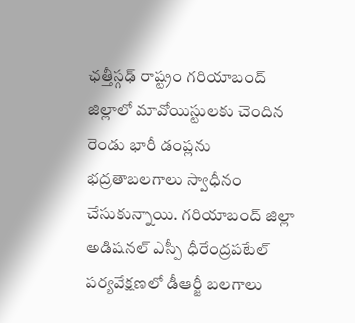ఛత్తీస్గఢ్ రాష్ట్రం గరియాబంద్ జిల్లాలో మావోయిస్టులకు చెందిన రెండు భారీ డంప్లను భద్రతాబలగాలు స్వాధీనం చేసుకున్నాయి. గరియాబంద్ జిల్లా అడిషనల్ ఎస్పీ ధీరేంద్రపటేల్ పర్యవేక్షణలో డీఆర్జీ బలగాలు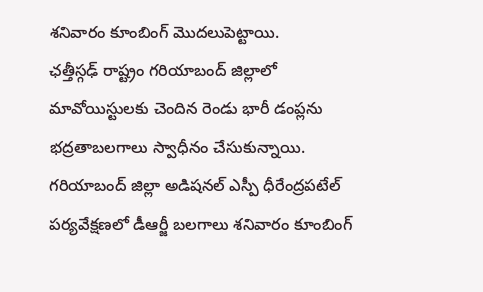శనివారం కూంబింగ్ మొదలుపెట్టాయి.
ఛత్తీస్గఢ్ రాష్ట్రం గరియాబంద్ జిల్లాలో మావోయిస్టులకు చెందిన రెండు భారీ డంప్లను భద్రతాబలగాలు స్వాధీనం చేసుకున్నాయి. గరియాబంద్ జిల్లా అడిషనల్ ఎస్పీ ధీరేంద్రపటేల్ పర్యవేక్షణలో డీఆర్జీ బలగాలు శనివారం కూంబింగ్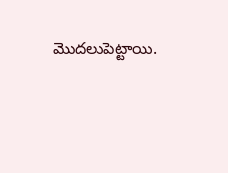మొదలుపెట్టాయి.